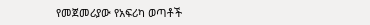የመጀመሪያው የአፍሪካ ወጣቶች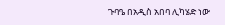ጉባዔ በአዲስ አበባ ሊካሄድ ነው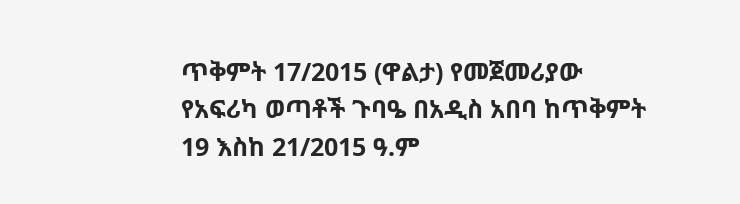ጥቅምት 17/2015 (ዋልታ) የመጀመሪያው የአፍሪካ ወጣቶች ጉባዔ በአዲስ አበባ ከጥቅምት 19 እስከ 21/2015 ዓ.ም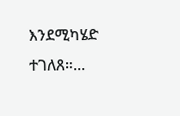እንደሚካሄድ ተገለጸ።…